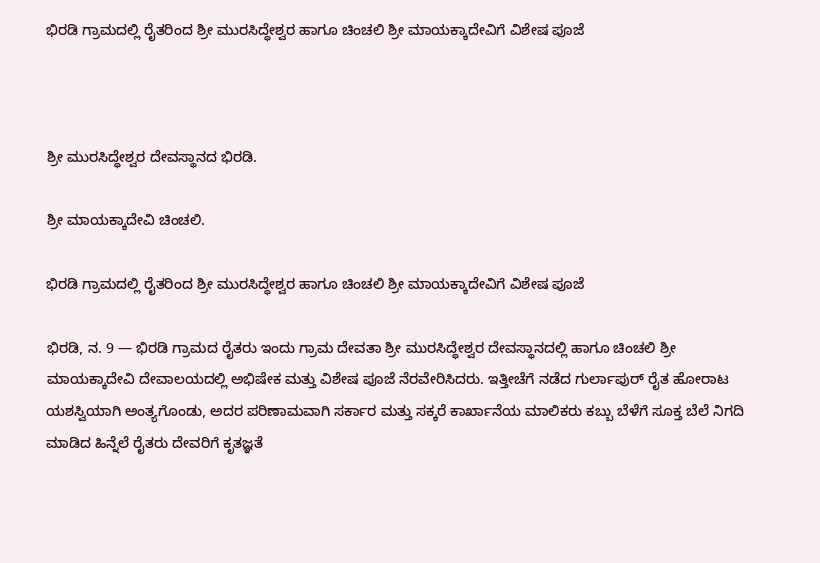ಭಿರಡಿ ಗ್ರಾಮದಲ್ಲಿ ರೈತರಿಂದ ಶ್ರೀ ಮುರಸಿದ್ಧೇಶ್ವರ ಹಾಗೂ ಚಿಂಚಲಿ ಶ್ರೀ ಮಾಯಕ್ಕಾದೇವಿಗೆ ವಿಶೇಷ ಪೂಜೆ



ಶ್ರೀ ಮುರಸಿದ್ಧೇಶ್ವರ ದೇವಸ್ಥಾನದ ಭಿರಡಿ.

ಶ್ರೀ ಮಾಯಕ್ಕಾದೇವಿ ಚಿಂಚಲಿ.

ಭಿರಡಿ ಗ್ರಾಮದಲ್ಲಿ ರೈತರಿಂದ ಶ್ರೀ ಮುರಸಿದ್ಧೇಶ್ವರ ಹಾಗೂ ಚಿಂಚಲಿ ಶ್ರೀ ಮಾಯಕ್ಕಾದೇವಿಗೆ ವಿಶೇಷ ಪೂಜೆ

ಭಿರಡಿ, ನ. 9 — ಭಿರಡಿ ಗ್ರಾಮದ ರೈತರು ಇಂದು ಗ್ರಾಮ ದೇವತಾ ಶ್ರೀ ಮುರಸಿದ್ಧೇಶ್ವರ ದೇವಸ್ಥಾನದಲ್ಲಿ ಹಾಗೂ ಚಿಂಚಲಿ ಶ್ರೀ ಮಾಯಕ್ಕಾದೇವಿ ದೇವಾಲಯದಲ್ಲಿ ಅಭಿಷೇಕ ಮತ್ತು ವಿಶೇಷ ಪೂಜೆ ನೆರವೇರಿಸಿದರು. ಇತ್ತೀಚೆಗೆ ನಡೆದ ಗುರ್ಲಾಪುರ್ ರೈತ ಹೋರಾಟ ಯಶಸ್ವಿಯಾಗಿ ಅಂತ್ಯಗೊಂಡು, ಅದರ ಪರಿಣಾಮವಾಗಿ ಸರ್ಕಾರ ಮತ್ತು ಸಕ್ಕರೆ ಕಾರ್ಖಾನೆಯ ಮಾಲಿಕರು ಕಬ್ಬು ಬೆಳೆಗೆ ಸೂಕ್ತ ಬೆಲೆ ನಿಗದಿ ಮಾಡಿದ ಹಿನ್ನೆಲೆ ರೈತರು ದೇವರಿಗೆ ಕೃತಜ್ಞತೆ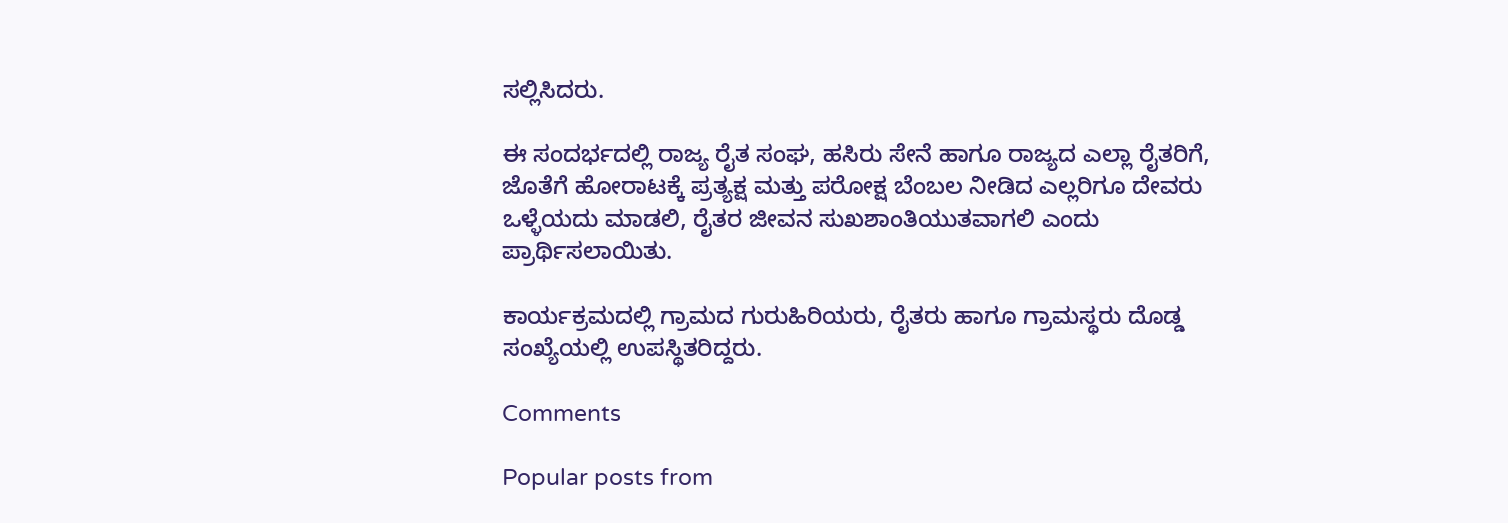ಸಲ್ಲಿಸಿದರು.

ಈ ಸಂದರ್ಭದಲ್ಲಿ ರಾಜ್ಯ ರೈತ ಸಂಘ, ಹಸಿರು ಸೇನೆ ಹಾಗೂ ರಾಜ್ಯದ ಎಲ್ಲಾ ರೈತರಿಗೆ, ಜೊತೆಗೆ ಹೋರಾಟಕ್ಕೆ ಪ್ರತ್ಯಕ್ಷ ಮತ್ತು ಪರೋಕ್ಷ ಬೆಂಬಲ ನೀಡಿದ ಎಲ್ಲರಿಗೂ ದೇವರು ಒಳ್ಳೆಯದು ಮಾಡಲಿ, ರೈತರ ಜೀವನ ಸುಖಶಾಂತಿಯುತವಾಗಲಿ ಎಂದು ಪ್ರಾರ್ಥಿಸಲಾಯಿತು.

ಕಾರ್ಯಕ್ರಮದಲ್ಲಿ ಗ್ರಾಮದ ಗುರುಹಿರಿಯರು, ರೈತರು ಹಾಗೂ ಗ್ರಾಮಸ್ಥರು ದೊಡ್ಡ ಸಂಖ್ಯೆಯಲ್ಲಿ ಉಪಸ್ಥಿತರಿದ್ದರು.

Comments

Popular posts from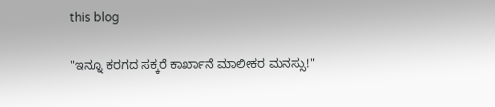this blog

"ಇನ್ನೂ ಕರಗದ ಸಕ್ಕರೆ ಕಾರ್ಖಾನೆ ಮಾಲೀಕರ ಮನಸ್ಸು!"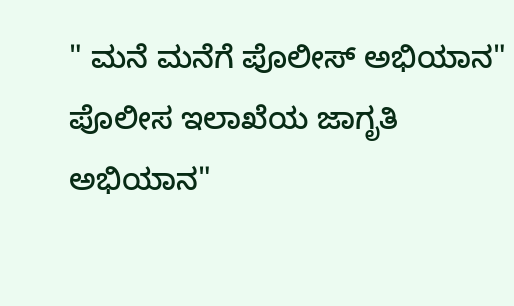" ಮನೆ ಮನೆಗೆ ಪೊಲೀಸ್ ಅಭಿಯಾನ" ಪೊಲೀಸ ಇಲಾಖೆಯ ಜಾಗೃತಿ ಅಭಿಯಾನ"